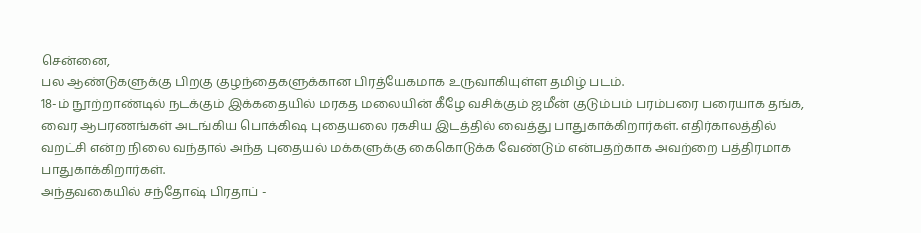சென்னை,
பல ஆண்டுகளுக்கு பிறகு குழந்தைகளுக்கான பிரத்யேகமாக உருவாகியுள்ள தமிழ் படம்.
18-ம் நூற்றாண்டில் நடக்கும் இக்கதையில் மரகத மலையின் கீழே வசிக்கும் ஜமீன் குடும்பம் பரம்பரை பரையாக தங்க, வைர ஆபரணங்கள் அடங்கிய பொக்கிஷ புதையலை ரகசிய இடத்தில் வைத்து பாதுகாக்கிறார்கள். எதிர்காலத்தில் வறட்சி என்ற நிலை வந்தால் அந்த புதையல் மக்களுக்கு கைகொடுக்க வேண்டும் என்பதற்காக அவற்றை பத்திரமாக பாதுகாக்கிறார்கள்.
அந்தவகையில் சந்தோஷ் பிரதாப் -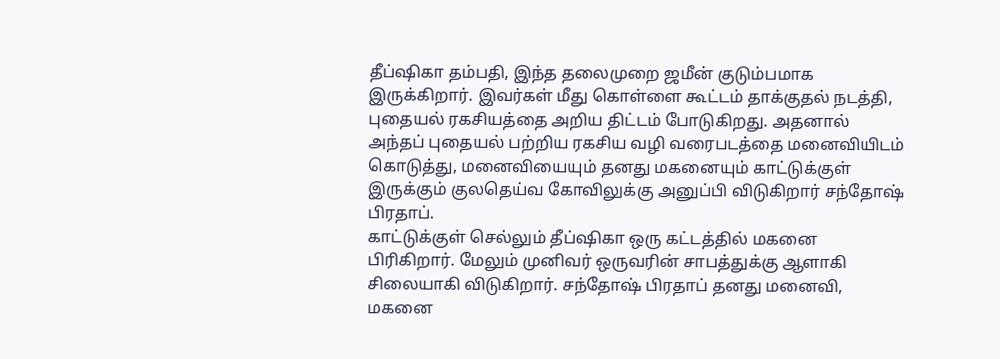தீப்ஷிகா தம்பதி, இந்த தலைமுறை ஜமீன் குடும்பமாக இருக்கிறார். இவர்கள் மீது கொள்ளை கூட்டம் தாக்குதல் நடத்தி, புதையல் ரகசியத்தை அறிய திட்டம் போடுகிறது. அதனால் அந்தப் புதையல் பற்றிய ரகசிய வழி வரைபடத்தை மனைவியிடம் கொடுத்து, மனைவியையும் தனது மகனையும் காட்டுக்குள் இருக்கும் குலதெய்வ கோவிலுக்கு அனுப்பி விடுகிறார் சந்தோஷ் பிரதாப்.
காட்டுக்குள் செல்லும் தீப்ஷிகா ஒரு கட்டத்தில் மகனை பிரிகிறார். மேலும் முனிவர் ஒருவரின் சாபத்துக்கு ஆளாகி சிலையாகி விடுகிறார். சந்தோஷ் பிரதாப் தனது மனைவி, மகனை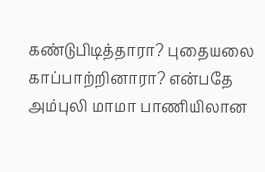கண்டுபிடித்தாரா? புதையலை காப்பாற்றினாரா? என்பதே அம்புலி மாமா பாணியிலான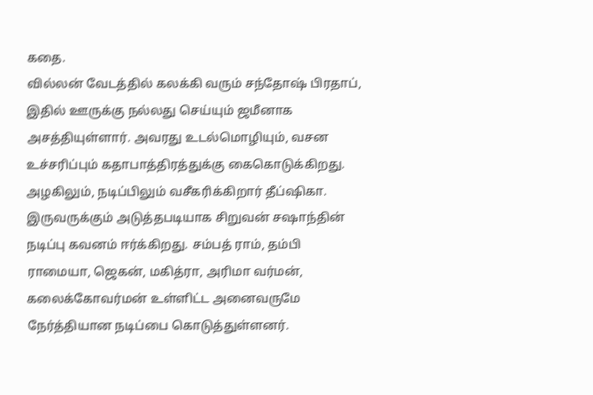கதை.
வில்லன் வேடத்தில் கலக்கி வரும் சந்தோஷ் பிரதாப், இதில் ஊருக்கு நல்லது செய்யும் ஜமீனாக அசத்தியுள்ளார். அவரது உடல்மொழியும், வசன உச்சரிப்பும் கதாபாத்திரத்துக்கு கைகொடுக்கிறது. அழகிலும், நடிப்பிலும் வசீகரிக்கிறார் தீப்ஷிகா. இருவருக்கும் அடுத்தபடியாக சிறுவன் சஷாந்தின் நடிப்பு கவனம் ஈர்க்கிறது. சம்பத் ராம், தம்பி ராமையா, ஜெகன், மகித்ரா, அரிமா வர்மன், கலைக்கோவர்மன் உள்ளிட்ட அனைவருமே நேர்த்தியான நடிப்பை கொடுத்துள்ளனர்.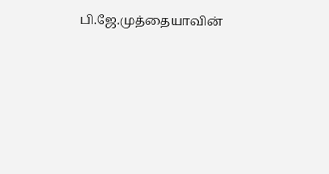பி.ஜே.முத்தையாவின்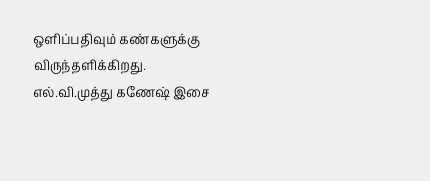ஒளிப்பதிவும் கண்களுக்கு விருந்தளிக்கிறது. எல்.வி.முத்து கணேஷ் இசை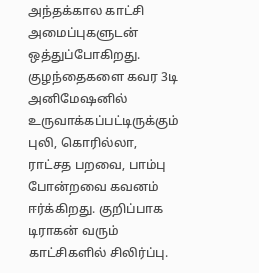அந்தக்கால காட்சி அமைப்புகளுடன் ஒத்துப்போகிறது. குழந்தைகளை கவர 3டி அனிமேஷனில் உருவாக்கப்பட்டிருக்கும் புலி, கொரில்லா, ராட்சத பறவை, பாம்பு போன்றவை கவனம் ஈர்க்கிறது. குறிப்பாக டிராகன் வரும் காட்சிகளில் சிலிர்ப்பு.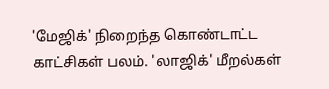'மேஜிக்' நிறைந்த கொண்டாட்ட காட்சிகள் பலம். 'லாஜிக்' மீறல்கள்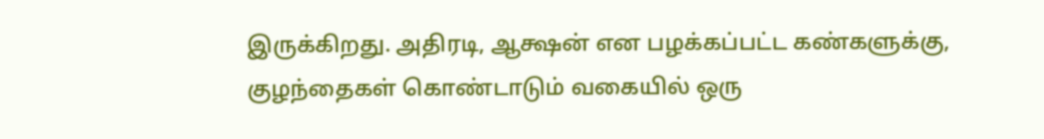இருக்கிறது. அதிரடி, ஆக்ஷன் என பழக்கப்பட்ட கண்களுக்கு, குழந்தைகள் கொண்டாடும் வகையில் ஒரு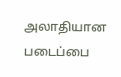அலாதியான படைப்பை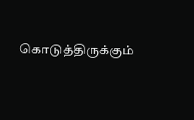கொடுத்திருக்கும்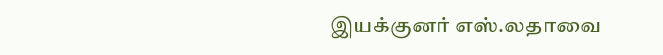இயக்குனர் எஸ்.லதாவை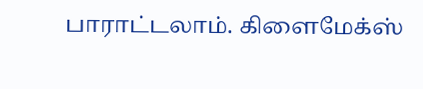பாராட்டலாம். கிளைமேக்ஸ்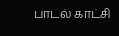பாடல் காட்சி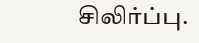சிலிர்ப்பு.